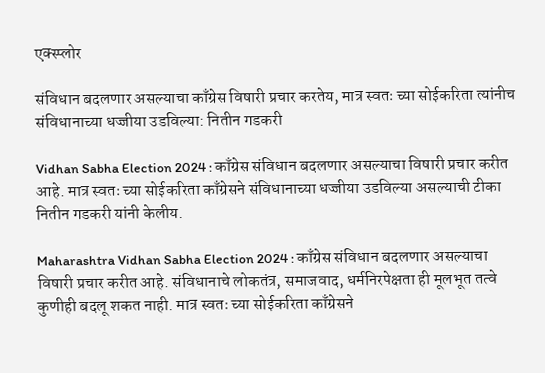एक्स्प्लोर

संविधान बदलणार असल्याचा काँग्रेस विषारी प्रचार करतेय, मात्र स्वतः च्या सोईकरिता त्यांनीच संविधानाच्या धज्जीया उडविल्या: नितीन गडकरी

Vidhan Sabha Election 2024 : काँग्रेस संविधान बदलणार असल्याचा विषारी प्रचार करीत आहे. मात्र स्वतः च्या सोईकरिता काँग्रेसने संविधानाच्या धज्जीया उडविल्या असल्याची टीका नितीन गडकरी यांनी केलीय.

Maharashtra Vidhan Sabha Election 2024 : काँग्रेस संविधान बदलणार असल्याचा विषारी प्रचार करीत आहे. संविधानाचे लोकतंत्र, समाजवाद, धर्मनिरपेक्षता ही मूलभूत तत्वे कुणीही बदलू शकत नाही. मात्र स्वतः च्या सोईकरिता काँग्रेसने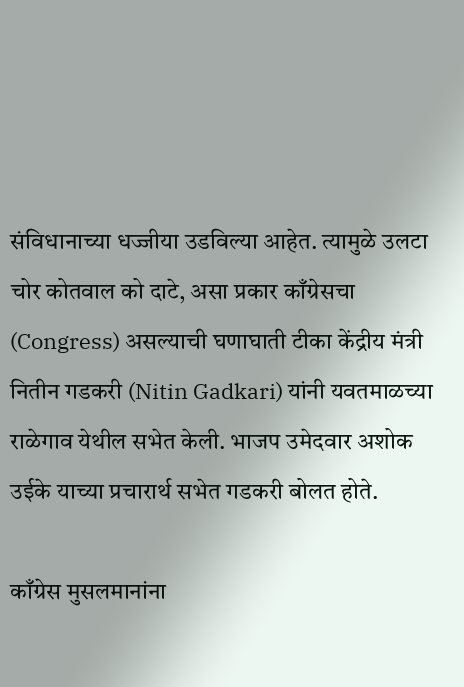संविधानाच्या धज्जीया उडविल्या आहेत. त्यामुळे उलटा चोर कोतवाल को दाटे, असा प्रकार काँग्रेसचा (Congress) असल्याची घणाघाती टीका केंद्रीय मंत्री नितीन गडकरी (Nitin Gadkari) यांनी यवतमाळच्या राळेगाव येथील सभेत केली. भाजप उमेदवार अशोक उईके याच्या प्रचारार्थ सभेत गडकरी बोलत होते.

काँग्रेस मुसलमानांना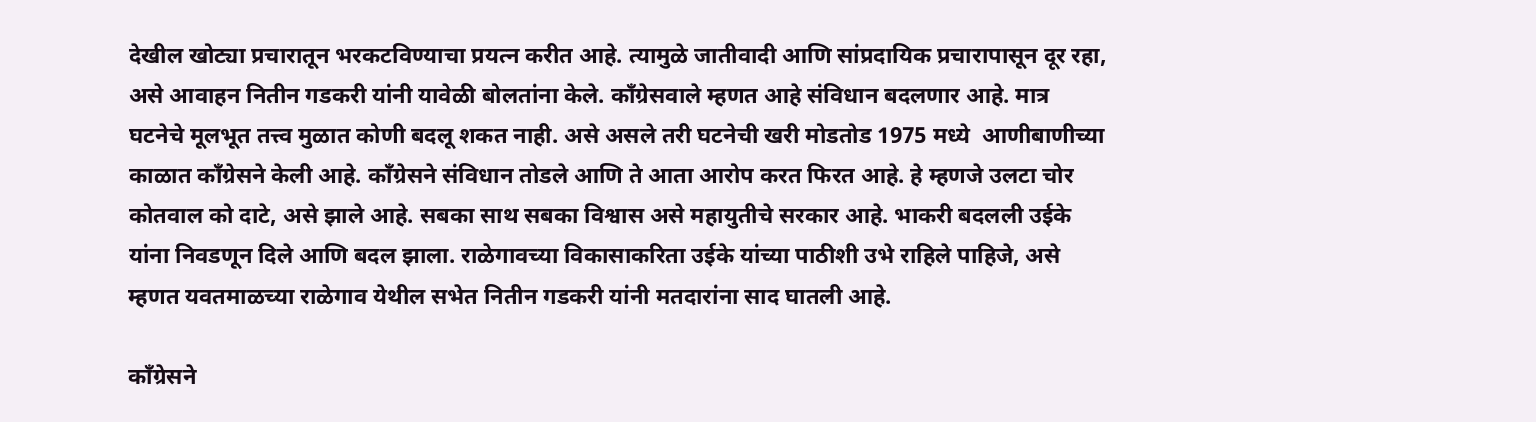देखील खोट्या प्रचारातून भरकटविण्याचा प्रयत्न करीत आहे. त्यामुळे जातीवादी आणि सांप्रदायिक प्रचारापासून दूर रहा, असे आवाहन नितीन गडकरी यांनी यावेळी बोलतांना केले. काँग्रेसवाले म्हणत आहे संविधान बदलणार आहे. मात्र घटनेचे मूलभूत तत्त्व मुळात कोणी बदलू शकत नाही. असे असले तरी घटनेची खरी मोडतोड 1975 मध्ये  आणीबाणीच्या काळात काँग्रेसने केली आहे. काँग्रेसने संविधान तोडले आणि ते आता आरोप करत फिरत आहे. हे म्हणजे उलटा चोर कोतवाल को दाटे, असे झाले आहे. सबका साथ सबका विश्वास असे महायुतीचे सरकार आहे. भाकरी बदलली उईके यांना निवडणून दिले आणि बदल झाला. राळेगावच्या विकासाकरिता उईके यांच्या पाठीशी उभे राहिले पाहिजे, असे म्हणत यवतमाळच्या राळेगाव येथील सभेत नितीन गडकरी यांनी मतदारांना साद घातली आहे.

काँग्रेसने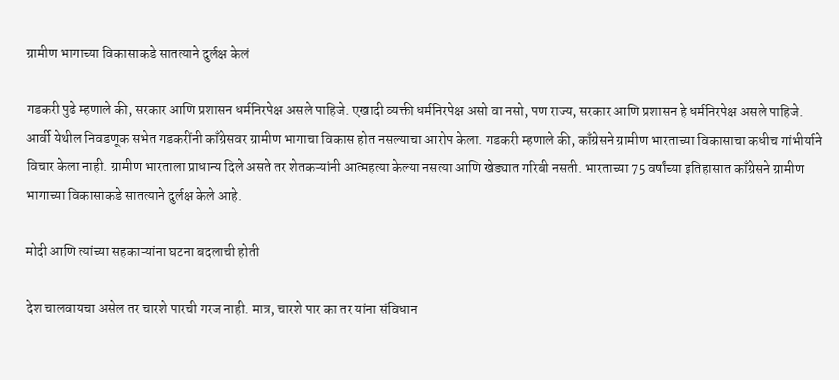ग्रामीण भागाच्या विकासाकडे सातत्याने दुर्लक्ष केलं

गडकरी पुढे म्हणाले की, सरकार आणि प्रशासन धर्मनिरपेक्ष असले पाहिजे. एखादी व्यक्ती धर्मनिरपेक्ष असो वा नसो, पण राज्य, सरकार आणि प्रशासन हे धर्मनिरपेक्ष असले पाहिजे. आर्वी येथील निवडणूक सभेत गडकरींनी काँग्रेसवर ग्रामीण भागाचा विकास होत नसल्याचा आरोप केला. गडकरी म्हणाले की, काँग्रेसने ग्रामीण भारताच्या विकासाचा कधीच गांभीर्याने विचार केला नाही. ग्रामीण भारताला प्राधान्य दिले असते तर शेतकऱ्यांनी आत्महत्या केल्या नसत्या आणि खेड्यात गरिबी नसती. भारताच्या 75 वर्षांच्या इतिहासात काँग्रेसने ग्रामीण भागाच्या विकासाकडे सातत्याने दुर्लक्ष केले आहे.

मोदी आणि त्यांच्या सहकाऱ्यांना घटना बदलाची होती

देश चालवायचा असेल तर चारशे पारची गरज नाही. मात्र, चारशे पार का तर यांना संविधान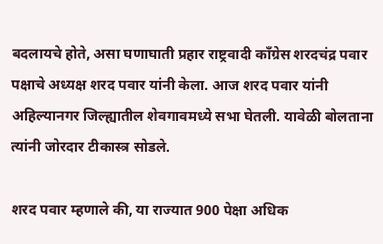बदलायचे होते, असा घणाघाती प्रहार राष्ट्रवादी काँग्रेस शरदचंद्र पवार पक्षाचे अध्यक्ष शरद पवार यांनी केला. आज शरद पवार यांनी अहिल्यानगर जिल्ह्यातील शेवगावमध्ये सभा घेतली. यावेळी बोलताना त्यांनी जोरदार टीकास्त्र सोडले.

शरद पवार म्हणाले की, या राज्यात 900 पेक्षा अधिक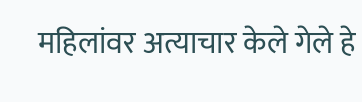महिलांवर अत्याचार केले गेले हे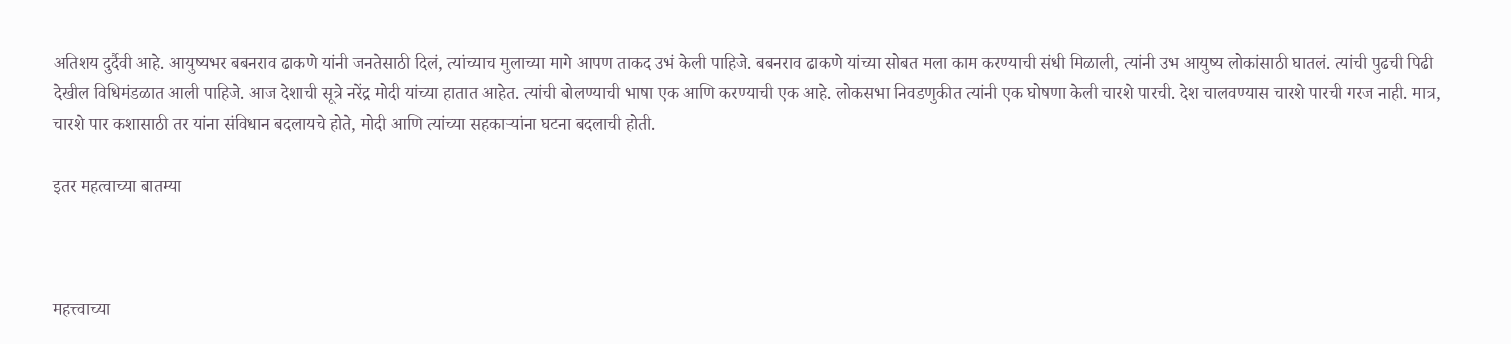अतिशय दुर्दैवी आहे. आयुष्यभर बबनराव ढाकणे यांनी जनतेसाठी दिलं, त्यांच्याच मुलाच्या मागे आपण ताकद उभं केली पाहिजे. बबनराव ढाकणे यांच्या सोबत मला काम करण्याची संधी मिळाली, त्यांनी उभ आयुष्य लोकांसाठी घातलं. त्यांची पुढची पिढी देखील विधिमंडळात आली पाहिजे. आज देशाची सूत्रे नरेंद्र मोदी यांच्या हातात आहेत. त्यांची बोलण्याची भाषा एक आणि करण्याची एक आहे. लोकसभा निवडणुकीत त्यांनी एक घोषणा केली चारशे पारची. देश चालवण्यास चारशे पारची गरज नाही. मात्र, चारशे पार कशासाठी तर यांना संविधान बदलायचे होते, मोदी आणि त्यांच्या सहकाऱ्यांना घटना बदलाची होती.

इतर महत्वाच्या बातम्या



महत्त्वाच्या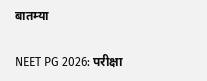बातम्या

NEET PG 2026: परीक्षा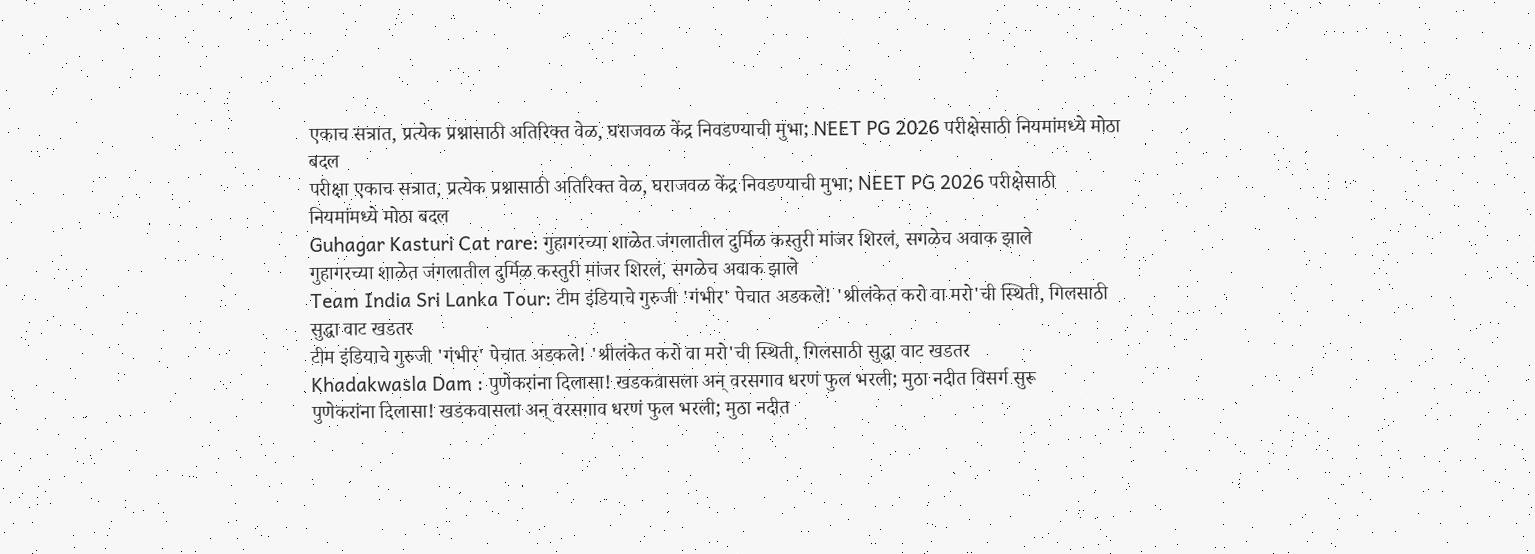एकाच सत्रात, प्रत्येक प्रश्नासाठी अतिरिक्त वेळ, घराजवळ केंद्र निवडण्याची मुभा; NEET PG 2026 परीक्षेसाठी नियमांमध्ये मोठा बदल
परीक्षा एकाच सत्रात, प्रत्येक प्रश्नासाठी अतिरिक्त वेळ, घराजवळ केंद्र निवडण्याची मुभा; NEET PG 2026 परीक्षेसाठी नियमांमध्ये मोठा बदल
Guhagar Kasturi Cat rare: गुहागरच्या शाळेत जंगलातील दुर्मिळ कस्तुरी मांजर शिरलं, सगळेच अवाक झाले
गुहागरच्या शाळेत जंगलातील दुर्मिळ कस्तुरी मांजर शिरलं, सगळेच अवाक झाले
Team India Sri Lanka Tour: टीम इंडियाचे गुरुजी 'गंभीर' पेचात अडकले! 'श्रीलंकेत करो वा मरो'ची स्थिती, गिलसाठी सुद्धा वाट खडतर
टीम इंडियाचे गुरुजी 'गंभीर' पेचात अडकले! 'श्रीलंकेत करो वा मरो'ची स्थिती, गिलसाठी सुद्धा वाट खडतर
Khadakwasla Dam : पुणेकरांना दिलासा! खडकवासला अन् वरसगाव धरणं फुल भरली; मुठा नदीत विसर्ग सुरू
पुणेकरांना दिलासा! खडकवासला अन् वरसगाव धरणं फुल भरली; मुठा नदीत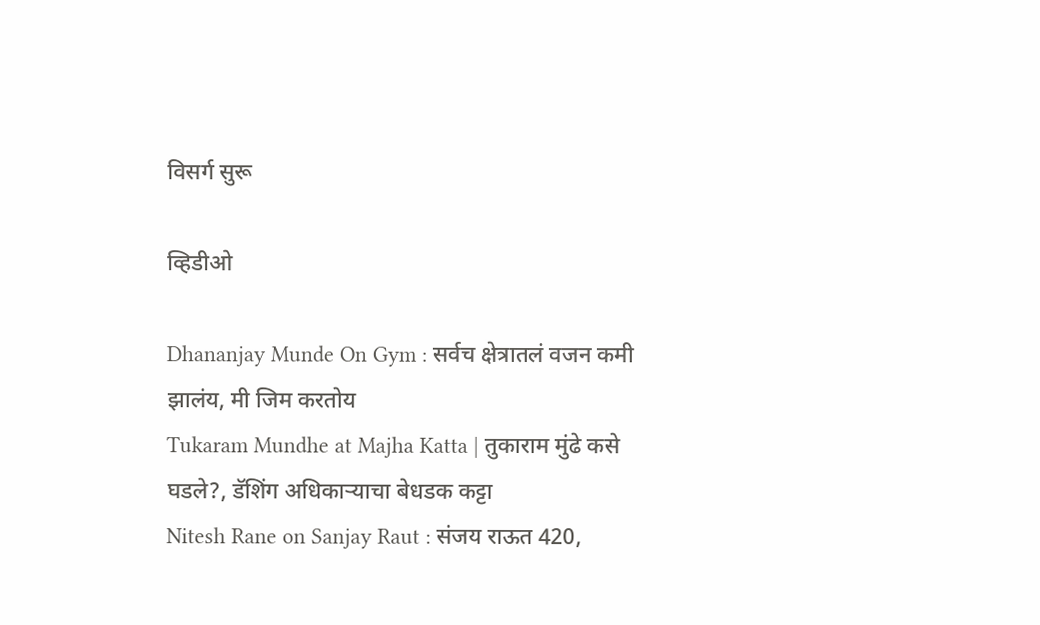विसर्ग सुरू

व्हिडीओ

Dhananjay Munde On Gym : सर्वच क्षेत्रातलं वजन कमी झालंय, मी जिम करतोय
Tukaram Mundhe at Majha Katta | तुकाराम मुंढे कसे घडले?, डॅशिंग अधिकाऱ्याचा बेधडक कट्टा
Nitesh Rane on Sanjay Raut : संजय राऊत 420,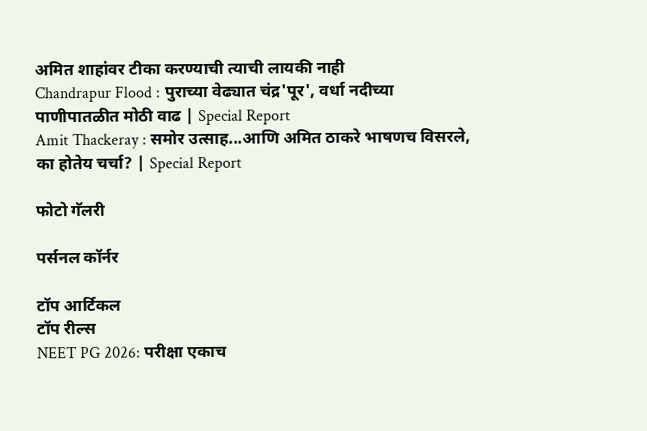अमित शाहांवर टीका करण्याची त्याची लायकी नाही
Chandrapur Flood : पुराच्या वेढ्यात चंद्र'पूर', वर्धा नदीच्या पाणीपातळीत मोठी वाढ | Special Report
Amit Thackeray : समोर उत्साह...आणि अमित ठाकरे भाषणच विसरले, का होतेय चर्चा? | Special Report

फोटो गॅलरी

पर्सनल कॉर्नर

टॉप आर्टिकल
टॉप रील्स
NEET PG 2026: परीक्षा एकाच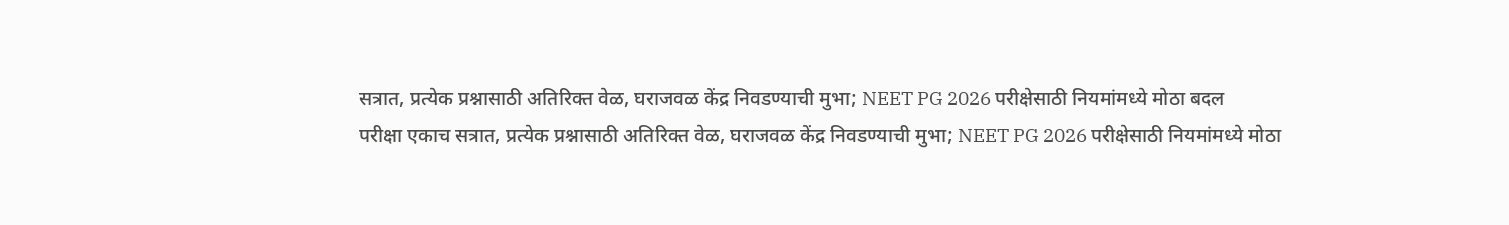सत्रात, प्रत्येक प्रश्नासाठी अतिरिक्त वेळ, घराजवळ केंद्र निवडण्याची मुभा; NEET PG 2026 परीक्षेसाठी नियमांमध्ये मोठा बदल
परीक्षा एकाच सत्रात, प्रत्येक प्रश्नासाठी अतिरिक्त वेळ, घराजवळ केंद्र निवडण्याची मुभा; NEET PG 2026 परीक्षेसाठी नियमांमध्ये मोठा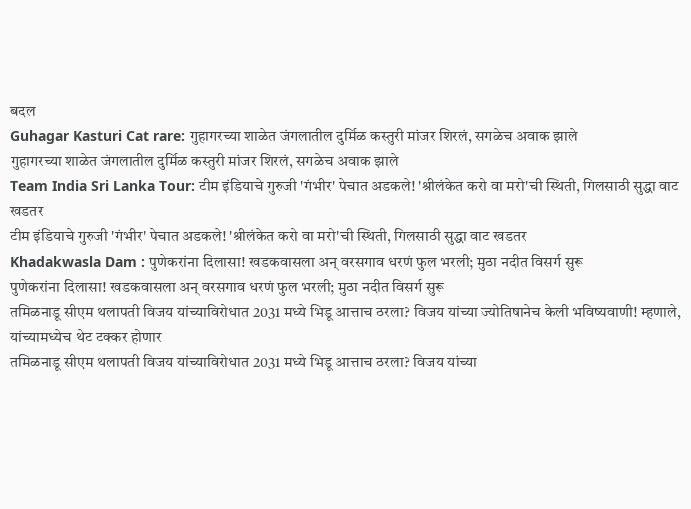बदल
Guhagar Kasturi Cat rare: गुहागरच्या शाळेत जंगलातील दुर्मिळ कस्तुरी मांजर शिरलं, सगळेच अवाक झाले
गुहागरच्या शाळेत जंगलातील दुर्मिळ कस्तुरी मांजर शिरलं, सगळेच अवाक झाले
Team India Sri Lanka Tour: टीम इंडियाचे गुरुजी 'गंभीर' पेचात अडकले! 'श्रीलंकेत करो वा मरो'ची स्थिती, गिलसाठी सुद्धा वाट खडतर
टीम इंडियाचे गुरुजी 'गंभीर' पेचात अडकले! 'श्रीलंकेत करो वा मरो'ची स्थिती, गिलसाठी सुद्धा वाट खडतर
Khadakwasla Dam : पुणेकरांना दिलासा! खडकवासला अन् वरसगाव धरणं फुल भरली; मुठा नदीत विसर्ग सुरू
पुणेकरांना दिलासा! खडकवासला अन् वरसगाव धरणं फुल भरली; मुठा नदीत विसर्ग सुरू
तमिळनाडू सीएम थलापती विजय यांच्याविरोधात 2031 मध्ये भिडू आत्ताच ठरला? विजय यांच्या ज्योतिषानेच केली भविष्यवाणी! म्हणाले, यांच्यामध्येच थेट टक्कर होणार
तमिळनाडू सीएम थलापती विजय यांच्याविरोधात 2031 मध्ये भिडू आत्ताच ठरला? विजय यांच्या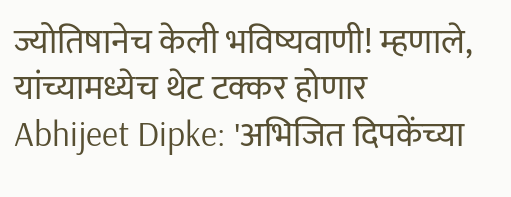ज्योतिषानेच केली भविष्यवाणी! म्हणाले, यांच्यामध्येच थेट टक्कर होणार
Abhijeet Dipke: 'अभिजित दिपकेंच्या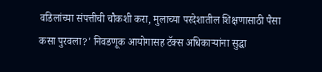वडिलांच्या संपत्तीची चौकशी करा, मुलाच्या परदेशातील शिक्षणासाठी पैसा कसा पुरवला?' निवडणूक आयोगासह टॅक्स अधिकाऱ्यांना सुद्धा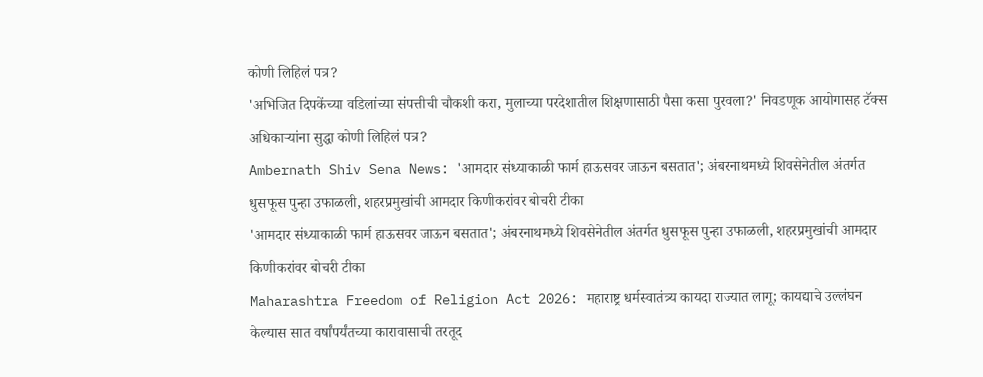कोणी लिहिलं पत्र?
'अभिजित दिपकेंच्या वडिलांच्या संपत्तीची चौकशी करा, मुलाच्या परदेशातील शिक्षणासाठी पैसा कसा पुरवला?' निवडणूक आयोगासह टॅक्स अधिकाऱ्यांना सुद्धा कोणी लिहिलं पत्र?
Ambernath Shiv Sena News: 'आमदार संध्याकाळी फार्म हाऊसवर जाऊन बसतात'; अंबरनाथमध्ये शिवसेनेतील अंतर्गत धुसफूस पुन्हा उफाळली, शहरप्रमुखांची आमदार किणीकरांवर बोचरी टीका
'आमदार संध्याकाळी फार्म हाऊसवर जाऊन बसतात'; अंबरनाथमध्ये शिवसेनेतील अंतर्गत धुसफूस पुन्हा उफाळली, शहरप्रमुखांची आमदार किणीकरांवर बोचरी टीका
Maharashtra Freedom of Religion Act 2026: महाराष्ट्र धर्मस्वातंत्र्य कायदा राज्यात लागू; कायद्याचे उल्लंघन केल्यास सात वर्षांपर्यंतच्या कारावासाची तरतूद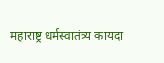महाराष्ट्र धर्मस्वातंत्र्य कायदा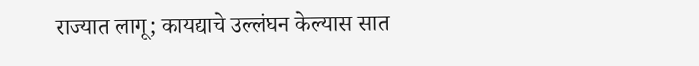राज्यात लागू; कायद्याचे उल्लंघन केल्यास सात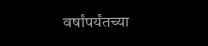वर्षांपर्यंतच्या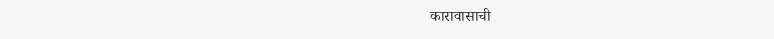कारावासाची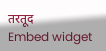तरतूद
Embed widget